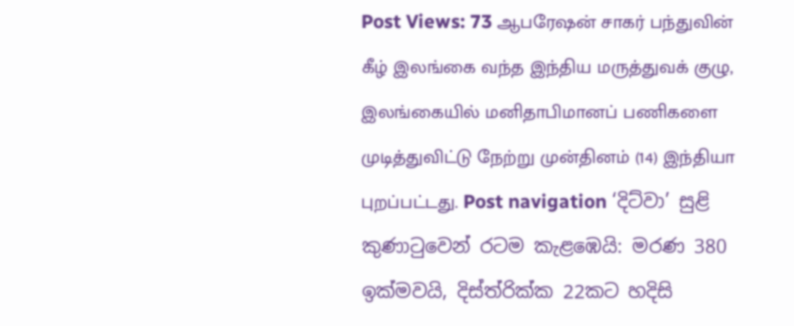Post Views: 73 ஆபரேஷன் சாகர் பந்துவின் கீழ் இலங்கை வந்த இந்திய மருத்துவக் குழு, இலங்கையில் மனிதாபிமானப் பணிகளை முடித்துவிட்டு நேற்று முன்தினம் (14) இந்தியா புறப்பட்டது. Post navigation ‘දිට්වා’ සුළි කුණාටුවෙන් රටම කැළඹෙයි: මරණ 380 ඉක්මවයි, දිස්ත්රික්ක 22කට හදිසි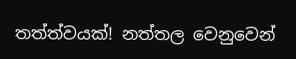තත්ත්වයක්! නත්තල වෙනුවෙන්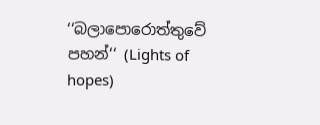‘‘බලාපොරොත්තුවේ පහන්‘‘ (Lights of hopes)